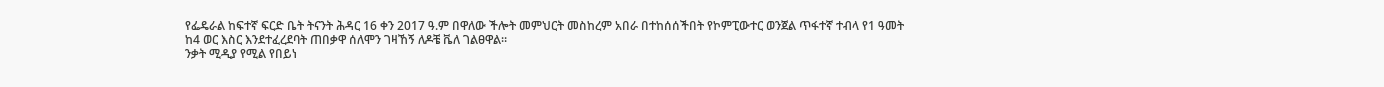የፌዴራል ከፍተኛ ፍርድ ቤት ትናንት ሕዳር 16 ቀን 2017 ዓ.ም በዋለው ችሎት መምህርት መስከረም አበራ በተከሰሰችበት የኮምፒውተር ወንጀል ጥፋተኛ ተብላ የ1 ዓመት ከ4 ወር እስር እንደተፈረደባት ጠበቃዋ ሰለሞን ገዛኸኝ ለዶቼ ቬለ ገልፀዋል።
ንቃት ሚዲያ የሚል የበይነ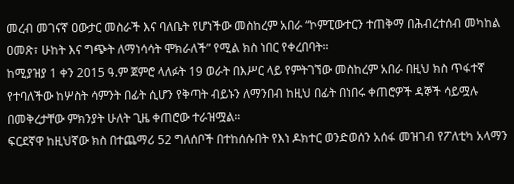መረብ መገናኛ ዐውታር መስራች እና ባለቤት የሆነችው መስከረም አበራ “ኮምፒውተርን ተጠቅማ በሕብረተሰብ መካከል ዐመጽ፣ ሁከት እና ግጭት ለማነሳሳት ሞክራለች” የሚል ክስ ነበር የቀረበባት።
ከሚያዝያ 1 ቀን 2015 ዓ.ም ጀምሮ ላለፉት 19 ወራት በእሥር ላይ የምትገኘው መስከረም አበራ በዚህ ክስ ጥፋተኛ የተባለችው ከሦስት ሳምንት በፊት ሲሆን የቅጣት ብይኑን ለማንበብ ከዚህ በፊት በነበሩ ቀጠሮዎች ዳኞች ሳይሟሉ በመቅረታቸው ምክንያት ሁለት ጊዜ ቀጠሮው ተራዝሟል።
ፍርደኛዋ ከዚህኛው ክስ በተጨማሪ 52 ግለሰቦች በተከሰሱበት የእነ ዶክተር ወንድወሰን አሰፋ መዝገብ የፖለቲካ አላማን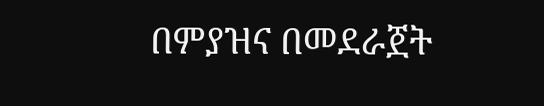በምያዝና በመደራጀት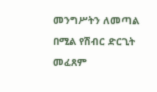መንግሥትን ለመጣል በሚል የሽብር ድርጊት መፈጸም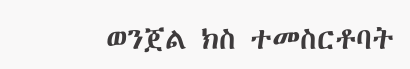ወንጀል ክስ ተመስርቶባት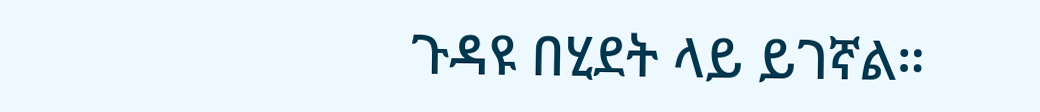ጉዳዩ በሂደት ላይ ይገኛል።